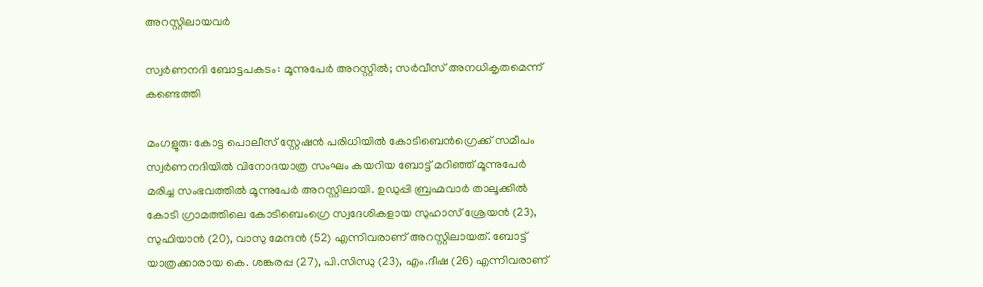അറസ്റ്റിലായവർ

സ്വർണനദി ബോട്ടപകടം: മൂന്നുപേർ അറസ്റ്റിൽ; സർവീസ് അനധികൃതമെന്ന് കണ്ടെത്തി

മംഗളൂരു: കോട്ട പൊലീസ് സ്റ്റേഷൻ പരിധിയിൽ കോടിബെൻഗ്രെക്ക് സമീപം സ്വർണനദിയിൽ വിനോദയാത്ര സംഘം കയറിയ ബോട്ട് മറിഞ്ഞ് മൂന്നുപേർ മരിച്ച സംഭവത്തിൽ മൂന്നുപേർ അറസ്റ്റിലായി. ഉഡുപ്പി ബ്രഹ്മവാർ താലൂക്കിൽ കോടി ഗ്രാമത്തിലെ കോടിബെംഗ്രെ സ്വദേശികളായ സുഹാസ് ശ്രേയൻ (23), സുഫിയാൻ (20), വാസു മേന്ദൻ (52) എന്നിവരാണ് അറസ്റ്റിലായത്. ബോട്ട് യാത്രക്കാരായ കെ. ശങ്കരപ്പ (27), പി.സിന്ധു (23), എം.ദീഷ (26) എന്നിവരാണ്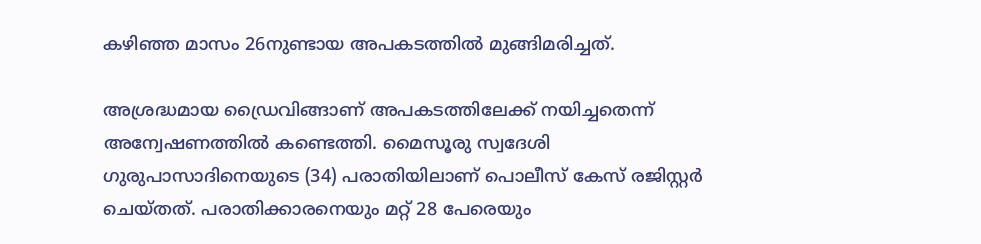കഴിഞ്ഞ മാസം 26നുണ്ടായ അപകടത്തിൽ മുങ്ങിമരിച്ചത്.

അശ്രദ്ധമായ ഡ്രൈവിങ്ങാണ് അപകടത്തിലേക്ക് നയിച്ചതെന്ന് അന്വേഷണത്തിൽ കണ്ടെത്തി. മൈസൂരു സ്വദേശി ഗുരുപാസാദിനെയുടെ (34) പരാതിയിലാണ് പൊലീസ് കേസ് രജിസ്റ്റർ ചെയ്തത്. പരാതിക്കാരനെയും മറ്റ് 28 പേരെയും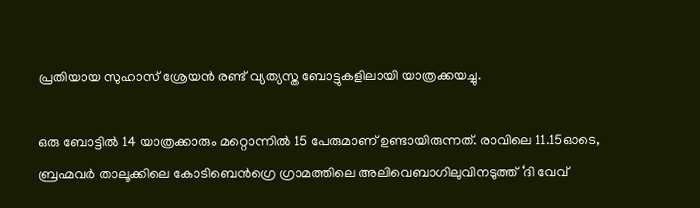പ്രതിയായ സുഹാസ് ശ്രേയൻ രണ്ട് വ്യത്യസ്ത ബോട്ടുകളിലായി യാത്രക്കയച്ചു.

ഒരു ബോട്ടിൽ 14 യാത്രക്കാരും മറ്റൊന്നിൽ 15 പേരുമാണ് ഉണ്ടായിരുന്നത്. രാവിലെ 11.15ഓടെ, ബ്രഹ്മവർ താലൂക്കിലെ കോടിബെൻഗ്രെ ഗ്രാമത്തിലെ അലിവെബാഗിലുവിനടുത്ത് ‘ദി വേവ്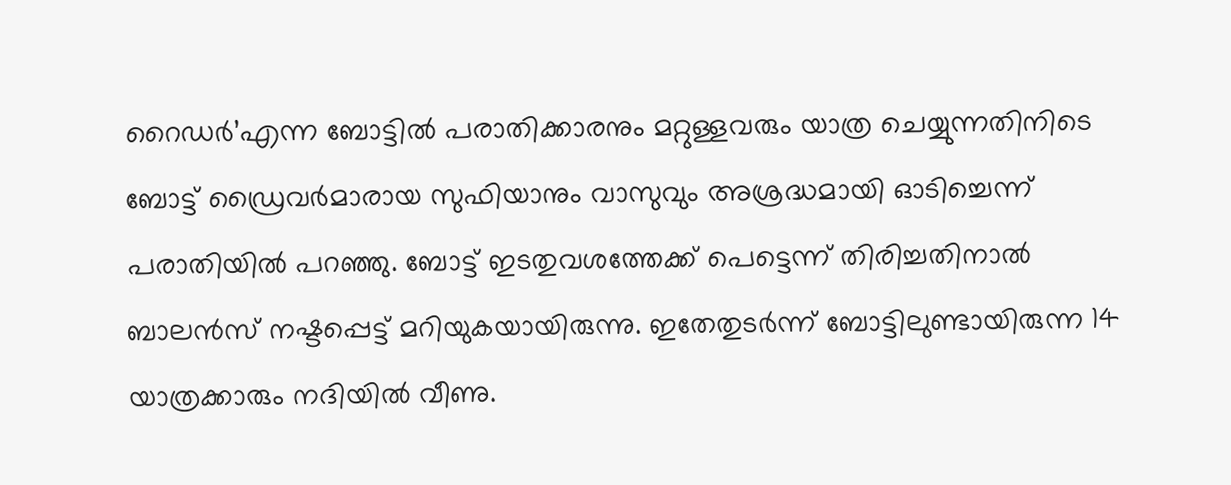റൈഡർ’എന്ന ബോട്ടിൽ പരാതിക്കാരനും മറ്റുള്ളവരും യാത്ര ചെയ്യുന്നതിനിടെ ബോട്ട് ഡ്രൈവർമാരായ സുഫിയാനും വാസുവും അശ്രദ്ധമായി ഓടിച്ചെന്ന് പരാതിയിൽ പറഞ്ഞു. ബോട്ട് ഇടതുവശത്തേക്ക് പെട്ടെന്ന് തിരിച്ചതിനാൽ ബാലൻസ് നഷ്ടപ്പെട്ട് മറിയുകയായിരുന്നു. ഇതേതുടർന്ന് ബോട്ടിലുണ്ടായിരുന്ന 14 യാത്രക്കാരും നദിയിൽ വീണു.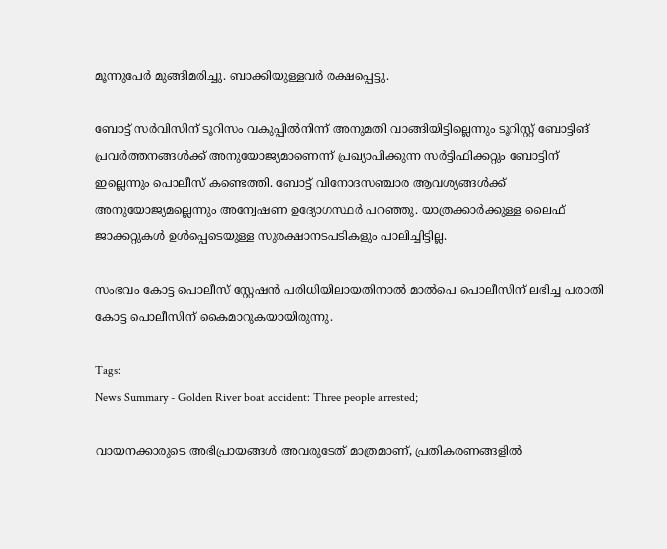മൂന്നുപേർ മുങ്ങിമരിച്ചു. ബാക്കിയുള്ളവർ രക്ഷപ്പെട്ടു.

ബോട്ട് സർവിസിന് ടൂറിസം വകുപ്പിൽനിന്ന് അനുമതി വാങ്ങിയിട്ടില്ലെന്നും ടൂറിസ്റ്റ് ബോട്ടിങ് പ്രവർത്തനങ്ങൾക്ക് അനുയോജ്യമാണെന്ന് പ്രഖ്യാപിക്കുന്ന സർട്ടിഫിക്കറ്റും ബോട്ടിന് ഇല്ലെന്നും പൊലീസ് കണ്ടെത്തി. ബോട്ട് വിനോദസഞ്ചാര ആവശ്യങ്ങൾക്ക് അനുയോജ്യമല്ലെന്നും അന്വേഷണ ഉദ്യോഗസ്ഥർ പറഞ്ഞു. യാത്രക്കാർക്കുള്ള ലൈഫ് ജാക്കറ്റുകൾ ഉൾപ്പെടെയുള്ള സുരക്ഷാനടപടികളും പാലിച്ചിട്ടില്ല.

സംഭവം കോട്ട പൊലീസ് സ്റ്റേഷൻ പരിധിയിലായതിനാൽ മാൽപെ പൊലീസിന് ലഭിച്ച പരാതി കോട്ട പൊലീസിന് കൈമാറുകയായിരുന്നു.

Tags:
News Summary - Golden River boat accident: Three people arrested;

വായനക്കാരുടെ അഭിപ്രായങ്ങള്‍ അവരുടേത് മാത്രമാണ്, പ്രതികരണങ്ങളിൽ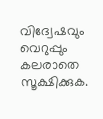വിദ്വേഷവും വെറുപ്പും കലരാതെ സൂക്ഷിക്കുക.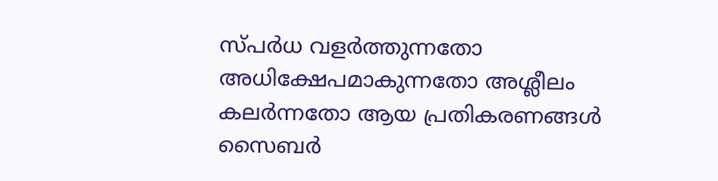സ്പർധ വളർത്തുന്നതോ അധിക്ഷേപമാകുന്നതോ അശ്ലീലം കലർന്നതോ ആയ പ്രതികരണങ്ങൾ സൈബർ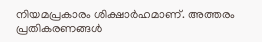നിയമപ്രകാരം ശിക്ഷാർഹമാണ്. അത്തരം പ്രതികരണങ്ങൾ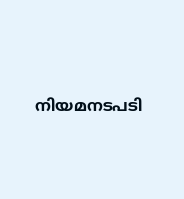നിയമനടപടി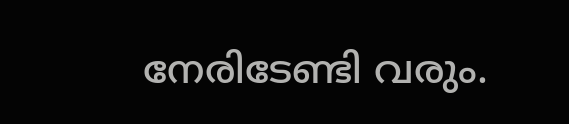നേരിടേണ്ടി വരും.